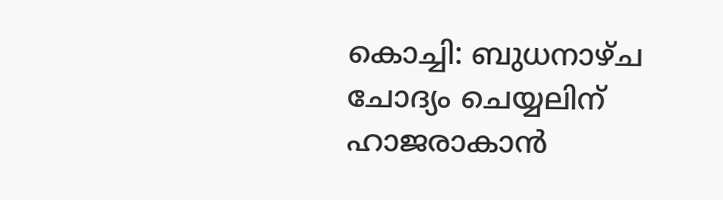കൊച്ചി: ബുധനാഴ്ച ചോദ്യം ചെയ്യലിന് ഹാജരാകാന്‍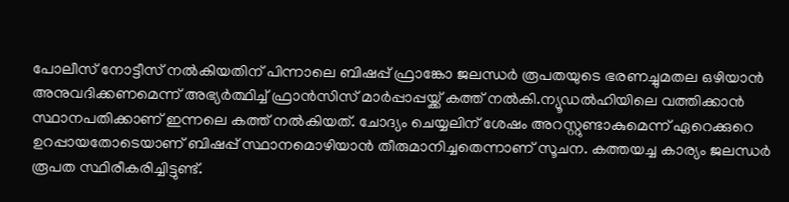പോലീസ് നോട്ടീസ് നല്‍കിയതിന് പിന്നാലെ ബിഷപ്പ് ഫ്രാങ്കോ ജലന്ധര്‍ രൂപതയുടെ ഭരണച്ചുമതല ഒഴിയാന്‍ അനുവദിക്കണമെന്ന് അഭ്യര്‍ത്ഥിച്ച് ഫ്രാന്‍സിസ് മാര്‍പ്പാപ്പയ്ക്ക് കത്ത് നല്‍കി.ന്യൂഡല്‍ഹിയിലെ വത്തിക്കാന്‍ സ്ഥാനപതിക്കാണ് ഇന്നലെ കത്ത് നല്‍കിയത്. ചോദ്യം ചെയ്യലിന് ശേഷം അറസ്റ്റുണ്ടാകുമെന്ന് ഏറെക്കുറെ ഉറപ്പായതോടെയാണ് ബിഷപ്പ് സ്ഥാനമൊഴിയാന്‍ തീരുമാനിച്ചതെന്നാണ് സൂചന. കത്തയച്ച കാര്യം ജലന്ധര്‍ രൂപത സ്ഥിരീകരിച്ചിട്ടുണ്ട്.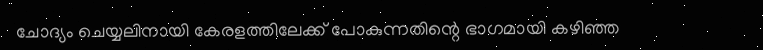ചോദ്യം ചെയ്യലിനായി കേരളത്തിലേക്ക് പോകുന്നതിന്റെ ഭാഗമായി കഴിഞ്ഞ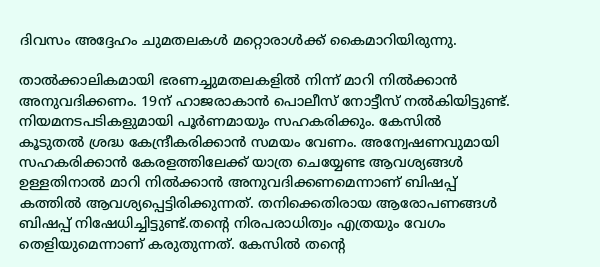ദിവസം അദ്ദേഹം ചുമതലകള്‍ മറ്റൊരാള്‍ക്ക് കൈമാറിയിരുന്നു.

താല്‍ക്കാലികമായി ഭരണച്ചുമതലകളില്‍ നിന്ന് മാറി നില്‍ക്കാന്‍ അനുവദിക്കണം. 19ന് ഹാജരാകാന്‍ പൊലീസ് നോട്ടീസ് നല്‍കിയിട്ടുണ്ട്. നിയമനടപടികളുമായി പൂര്‍ണമായും സഹകരിക്കും. കേസില്‍ കൂടുതല്‍ ശ്രദ്ധ കേന്ദ്രീകരിക്കാന്‍ സമയം വേണം. അന്വേഷണവുമായി സഹകരിക്കാന്‍ കേരളത്തിലേക്ക് യാത്ര ചെയ്യേണ്ട ആവശ്യങ്ങള്‍ ഉള്ളതിനാല്‍ മാറി നില്‍ക്കാന്‍ അനുവദിക്കണമെന്നാണ് ബിഷപ്പ് കത്തില്‍ ആവശ്യപ്പെട്ടിരിക്കുന്നത്. തനിക്കെതിരായ ആരോപണങ്ങള്‍ ബിഷപ്പ് നിഷേധിച്ചിട്ടുണ്ട്.തന്റെ നിരപരാധിത്വം എത്രയും വേഗം തെളിയുമെന്നാണ് കരുതുന്നത്. കേസില്‍ തന്റെ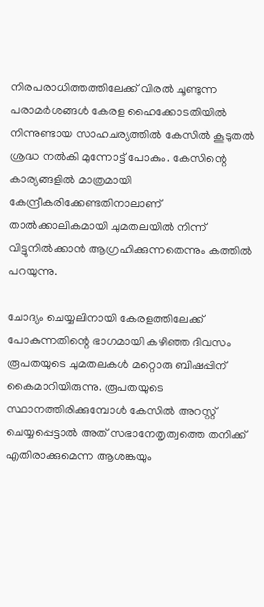നിരപരാധിത്തത്തിലേക്ക് വിരല്‍ ചൂണ്ടുന്ന പരാമര്‍ശങ്ങള്‍ കേരള ഹൈക്കോടതിയില്‍ നിന്നുണ്ടായ സാഹചര്യത്തില്‍ കേസില്‍ കൂടുതല്‍ ശ്രദ്ധ നല്‍കി മുന്നോട്ട് പോകും. കേസിന്റെ കാര്യങ്ങളില്‍ മാത്രമായി കേന്ദ്രീകരിക്കേണ്ടതിനാലാണ് താല്‍ക്കാലികമായി ചുമതലയില്‍ നിന്ന് വിട്ടുനില്‍ക്കാന്‍ ആഗ്രഹിക്കുന്നതെന്നും കത്തില്‍ പറയുന്നു.

ചോദ്യം ചെയ്യലിനായി കേരളത്തിലേക്ക് പോകുന്നതിന്റെ ഭാഗമായി കഴിഞ്ഞ ദിവസം രൂപതയുടെ ചുമതലകള്‍ മറ്റൊരു ബിഷപ്പിന് കൈമാറിയിരുന്നു. രൂപതയുടെ സ്ഥാനത്തിരിക്കുമ്പോള്‍ കേസില്‍ അറസ്റ്റ് ചെയ്യപ്പെട്ടാല്‍ അത് സഭാനേതൃത്വത്തെ തനിക്ക് എതിരാക്കുമെന്ന ആശങ്കയും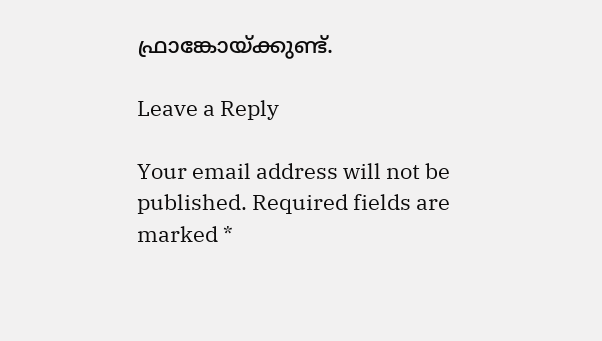ഫ്രാങ്കോയ്ക്കുണ്ട്.

Leave a Reply

Your email address will not be published. Required fields are marked *